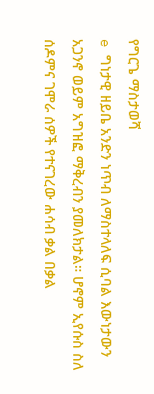የግርጌ ማስታወሻ
e ግነታዊ ዘይቤ አንድን ነጥብ ለማስተላለፍ ሲባል እውነታውን አጋንኖ ወይም አግዝፎ ማቅረብን ያመለክታል። ሆኖም ኢየሱስ ስለ ሰዶምና ገሞራ ሰዎች የተናገረው ሐሳብ ቃል በቃል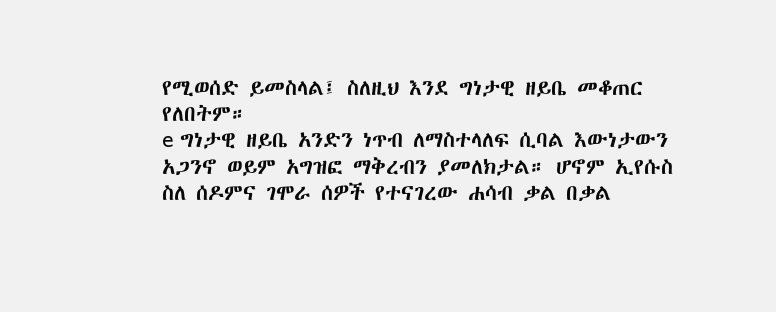የሚወሰድ ይመስላል፤ ስለዚህ እንደ ግነታዊ ዘይቤ መቆጠር የለበትም።
e ግነታዊ ዘይቤ አንድን ነጥብ ለማስተላለፍ ሲባል እውነታውን አጋንኖ ወይም አግዝፎ ማቅረብን ያመለክታል። ሆኖም ኢየሱስ ስለ ሰዶምና ገሞራ ሰዎች የተናገረው ሐሳብ ቃል በቃል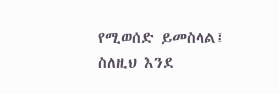የሚወሰድ ይመስላል፤ ስለዚህ እንደ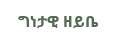ግነታዊ ዘይቤ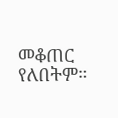መቆጠር የለበትም።